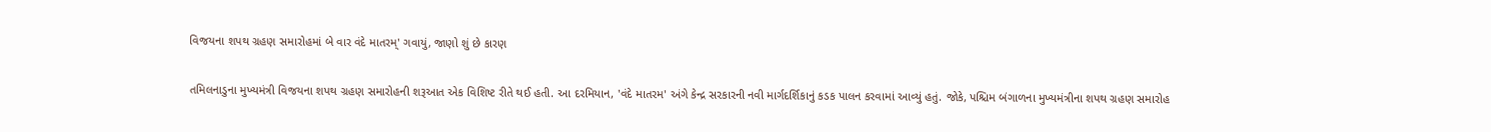વિજયના શપથ ગ્રહણ સમારોહમાં બે વાર વંદે માતરમ્' ગવાયું, જાણો શું છે કારણ

તમિલનાડુના મુખ્યમંત્રી વિજયના શપથ ગ્રહણ સમારોહની શરૂઆત એક વિશિષ્ટ રીતે થઈ હતી. આ દરમિયાન, 'વંદે માતરમ' અંગે કેન્દ્ર સરકારની નવી માર્ગદર્શિકાનું કડક પાલન કરવામાં આવ્યું હતું. જોકે, પશ્ચિમ બંગાળના મુખ્યમંત્રીના શપથ ગ્રહણ સમારોહ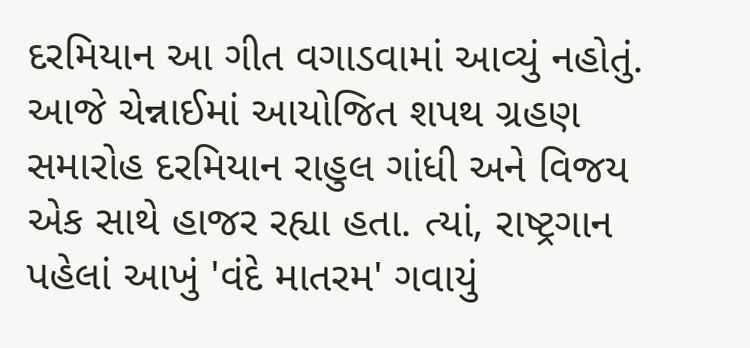દરમિયાન આ ગીત વગાડવામાં આવ્યું નહોતું. આજે ચેન્નાઈમાં આયોજિત શપથ ગ્રહણ સમારોહ દરમિયાન રાહુલ ગાંધી અને વિજય એક સાથે હાજર રહ્યા હતા. ત્યાં, રાષ્ટ્રગાન પહેલાં આખું 'વંદે માતરમ' ગવાયું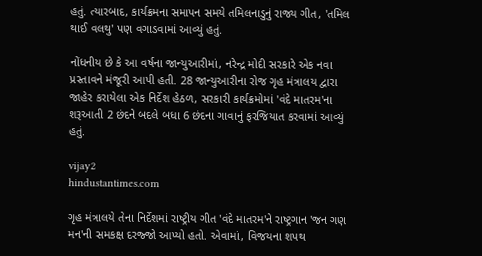હતું. ત્યારબાદ, કાર્યક્રમના સમાપન સમયે તમિલનાડુનું રાજ્ય ગીત, 'તમિલ થાઈ વલથુ' પણ વગાડવામાં આવ્યું હતું.

નોંધનીય છે કે આ વર્ષના જાન્યુઆરીમાં, નરેન્દ્ર મોદી સરકારે એક નવા પ્રસ્તાવને મંજૂરી આપી હતી. 28 જાન્યુઆરીના રોજ ગૃહ મંત્રાલય દ્વારા જાહેર કરાયેલા એક નિર્દેશ હેઠળ, સરકારી કાર્યક્રમોમાં 'વંદે માતરમ'ના શરૂઆતી 2 છંદને બદલે બધા 6 છંદના ગાવાનું ફરજિયાત કરવામાં આવ્યું હતું.

vijay2
hindustantimes.com

ગૃહ મંત્રાલયે તેના નિર્દેશમાં રાષ્ટ્રીય ગીત 'વંદે માતરમ'ને રાષ્ટ્રગાન 'જન ગણ મન'ની સમકક્ષ દરજ્જો આપ્યો હતો. એવામાં, વિજયના શપથ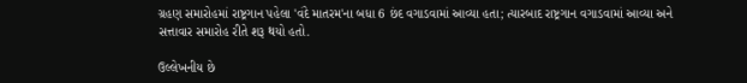ગ્રહણ સમારોહમાં રાષ્ટ્રગાન પહેલા 'વંદે માતરમ'ના બધા 6 છંદ વગાડવામાં આવ્યા હતા; ત્યારબાદ રાષ્ટ્રગાન વગાડવામાં આવ્યા અને સત્તાવાર સમારોહ રીતે શરૂ થયો હતો.

ઉલ્લેખનીય છે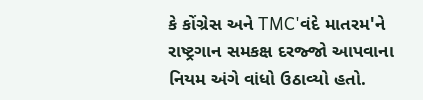કે કોંગ્રેસ અને TMC'વંદે માતરમ'ને રાષ્ટ્રગાન સમકક્ષ દરજ્જો આપવાના નિયમ અંગે વાંધો ઉઠાવ્યો હતો.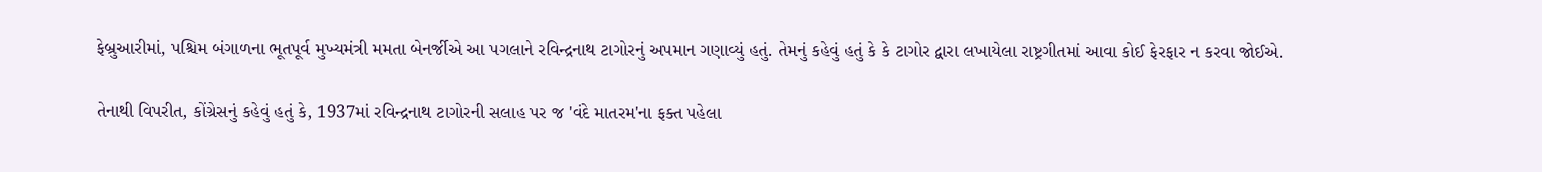ફેબ્રુઆરીમાં, પશ્ચિમ બંગાળના ભૂતપૂર્વ મુખ્યમંત્રી મમતા બેનર્જીએ આ પગલાને રવિન્દ્રનાથ ટાગોરનું અપમાન ગણાવ્યું હતું. તેમનું કહેવું હતું કે કે ટાગોર દ્વારા લખાયેલા રાષ્ટ્રગીતમાં આવા કોઈ ફેરફાર ન કરવા જોઈએ.

તેનાથી વિપરીત, કોંગ્રેસનું કહેવું હતું કે, 1937માં રવિન્દ્રનાથ ટાગોરની સલાહ પર જ 'વંદે માતરમ'ના ફક્ત પહેલા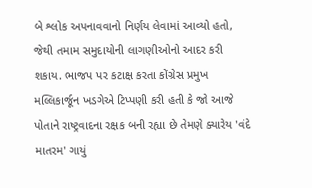બે શ્લોક અપનાવવાનો નિર્ણય લેવામાં આવ્યો હતો, જેથી તમામ સમુદાયોની લાગણીઓનો આદર કરી શકાય. ભાજપ પર કટાક્ષ કરતા કોંગ્રેસ પ્રમુખ મલ્લિકાર્જૂન ખડગેએ ટિપ્પણી કરી હતી કે જો આજે પોતાને રાષ્ટ્રવાદના રક્ષક બની રહ્યા છે તેમણે ક્યારેય 'વંદે માતરમ' ગાયું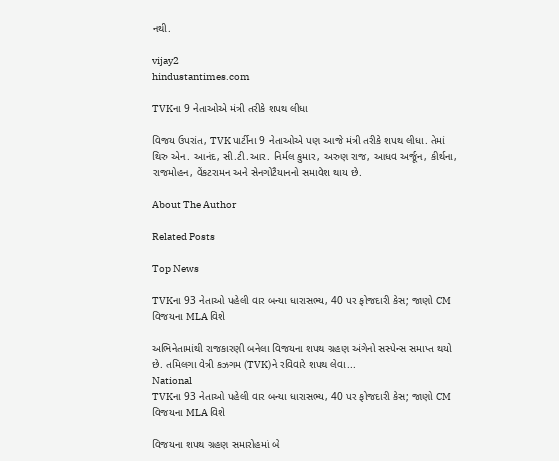નથી.

vijay2
hindustantimes.com

TVKના 9 નેતાઓએ મંત્રી તરીકે શપથ લીધા

વિજય ઉપરાંત, TVK પાર્ટીના 9 નેતાઓએ પણ આજે મંત્રી તરીકે શપથ લીધા. તેમાં થિરુ એન. આનંદ, સી.ટી.આર. નિર્મલ કુમાર, અરુણ રાજ, આધવ અર્જૂન, કીર્થના, રાજમોહન, વેંકટરામન અને સેનગોટૈયાનનો સમાવેશ થાય છે.

About The Author

Related Posts

Top News

TVKના 93 નેતાઓ પહેલી વાર બન્યા ધારાસભ્ય, 40 પર ફોજદારી કેસ; જાણો CM વિજયના MLA વિશે

અભિનેતામાંથી રાજકારણી બનેલા વિજયના શપથ ગ્રહણ અંગેનો સસ્પેન્સ સમાપ્ત થયો છે. તમિલગા વેત્રી કઝગમ (TVK)ને રવિવારે શપથ લેવા...
National
TVKના 93 નેતાઓ પહેલી વાર બન્યા ધારાસભ્ય, 40 પર ફોજદારી કેસ; જાણો CM વિજયના MLA વિશે

વિજયના શપથ ગ્રહણ સમારોહમાં બે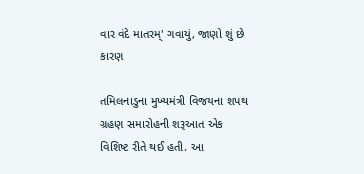વાર વંદે માતરમ્' ગવાયું, જાણો શું છે કારણ

તમિલનાડુના મુખ્યમંત્રી વિજયના શપથ ગ્રહણ સમારોહની શરૂઆત એક વિશિષ્ટ રીતે થઈ હતી. આ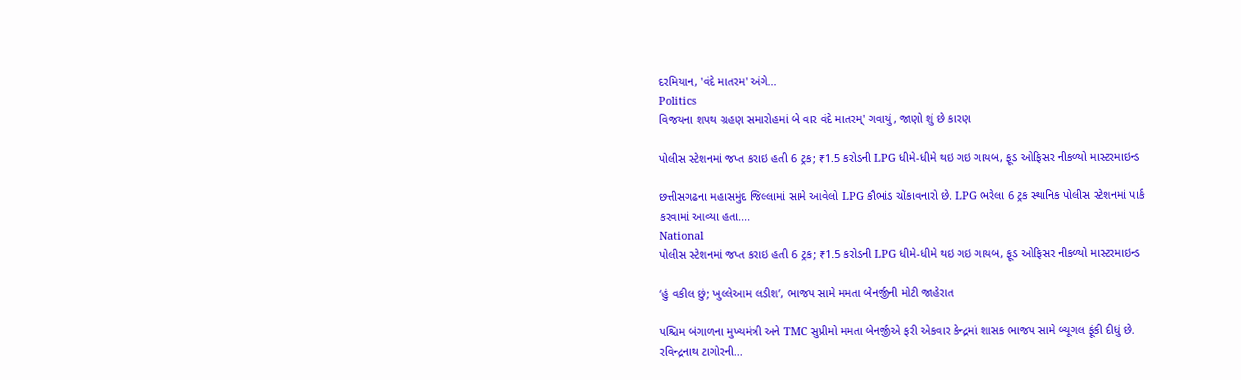દરમિયાન, 'વંદે માતરમ' અંગે...
Politics
વિજયના શપથ ગ્રહણ સમારોહમાં બે વાર વંદે માતરમ્' ગવાયું, જાણો શું છે કારણ

પોલીસ સ્ટેશનમાં જપ્ત કરાઇ હતી 6 ટ્રક; ₹1.5 કરોડની LPG ધીમે-ધીમે થઇ ગઇ ગાયબ, ફૂડ ઓફિસર નીકળ્યો માસ્ટરમાઇન્ડ

છત્તીસગઢના મહાસમુંદ જિલ્લામાં સામે આવેલો LPG કૌભાંડ ચોંકાવનારો છે. LPG ભરેલા 6 ટ્રક સ્થાનિક પોલીસ સ્ટેશનમાં પાર્ક કરવામાં આવ્યા હતા....
National
પોલીસ સ્ટેશનમાં જપ્ત કરાઇ હતી 6 ટ્રક; ₹1.5 કરોડની LPG ધીમે-ધીમે થઇ ગઇ ગાયબ, ફૂડ ઓફિસર નીકળ્યો માસ્ટરમાઇન્ડ

‘હું વકીલ છું; ખુલ્લેઆમ લડીશ’, ભાજપ સામે મમતા બેનર્જીની મોટી જાહેરાત

પશ્ચિમ બંગાળના મુખ્યમંત્રી અને TMC સુપ્રીમો મમતા બેનર્જીએ ફરી એકવાર કેન્દ્રમાં શાસક ભાજપ સામે બ્યૂગલ ફૂંકી દીધું છે. રવિન્દ્રનાથ ટાગોરની...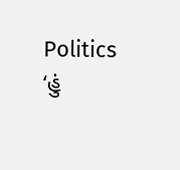Politics
‘હું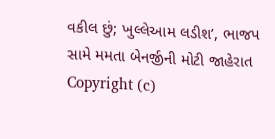વકીલ છું; ખુલ્લેઆમ લડીશ’, ભાજપ સામે મમતા બેનર્જીની મોટી જાહેરાત
Copyright (c)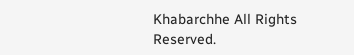Khabarchhe All Rights Reserved.